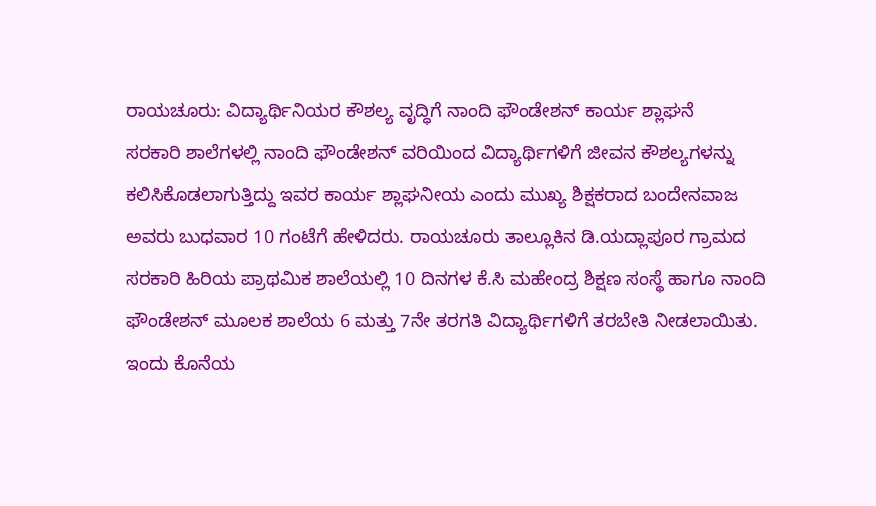ರಾಯಚೂರು: ವಿದ್ಯಾರ್ಥಿನಿಯರ ಕೌಶಲ್ಯ ವೃದ್ಧಿಗೆ ನಾಂದಿ ಫೌಂಡೇಶನ್ ಕಾರ್ಯ ಶ್ಲಾಘನೆ
ಸರಕಾರಿ ಶಾಲೆಗಳಲ್ಲಿ ನಾಂದಿ ಫೌಂಡೇಶನ್ ವರಿಯಿಂದ ವಿದ್ಯಾರ್ಥಿಗಳಿಗೆ ಜೀವನ ಕೌಶಲ್ಯಗಳನ್ನು ಕಲಿಸಿಕೊಡಲಾಗುತ್ತಿದ್ದು ಇವರ ಕಾರ್ಯ ಶ್ಲಾಘನೀಯ ಎಂದು ಮುಖ್ಯ ಶಿಕ್ಷಕರಾದ ಬಂದೇನವಾಜ ಅವರು ಬುಧವಾರ 10 ಗಂಟೆಗೆ ಹೇಳಿದರು. ರಾಯಚೂರು ತಾಲ್ಲೂಕಿನ ಡಿ.ಯದ್ಲಾಪೂರ ಗ್ರಾಮದ ಸರಕಾರಿ ಹಿರಿಯ ಪ್ರಾಥಮಿಕ ಶಾಲೆಯಲ್ಲಿ 10 ದಿನಗಳ ಕೆ.ಸಿ ಮಹೇಂದ್ರ ಶಿಕ್ಷಣ ಸಂಸ್ಥೆ ಹಾಗೂ ನಾಂದಿ ಫೌಂಡೇಶನ್ ಮೂಲಕ ಶಾಲೆಯ 6 ಮತ್ತು 7ನೇ ತರಗತಿ ವಿದ್ಯಾರ್ಥಿಗಳಿಗೆ ತರಬೇತಿ ನೀಡಲಾಯಿತು. ಇಂದು ಕೊನೆಯ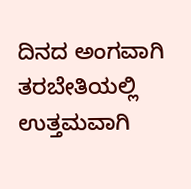ದಿನದ ಅಂಗವಾಗಿ ತರಬೇತಿಯಲ್ಲಿ ಉತ್ತಮವಾಗಿ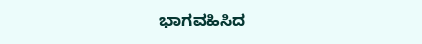ಭಾಗವಹಿಸಿದ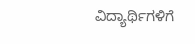ವಿದ್ಯಾರ್ಥಿಗಳಿಗೆ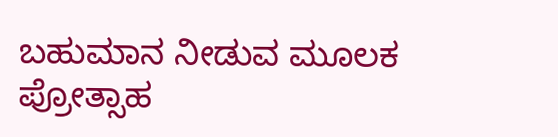ಬಹುಮಾನ ನೀಡುವ ಮೂಲಕ ಪ್ರೋತ್ಸಾಹ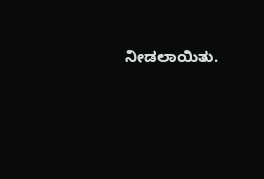ನೀಡಲಾಯಿತು.